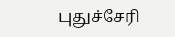புதுச்சேரி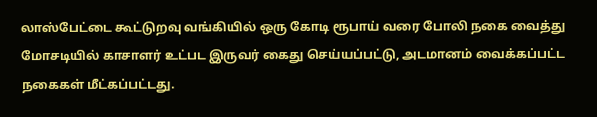லாஸ்பேட்டை கூட்டுறவு வங்கியில் ஒரு கோடி ரூபாய் வரை போலி நகை வைத்து மோசடியில் காசாளர் உட்பட இருவர் கைது செய்யப்பட்டு, அடமானம் வைக்கப்பட்ட நகைகள் மீட்கப்பட்டது.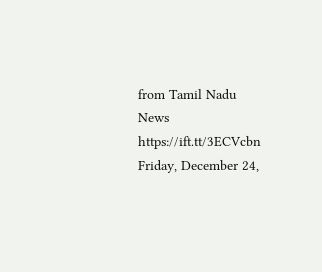from Tamil Nadu News https://ift.tt/3ECVcbn
Friday, December 24,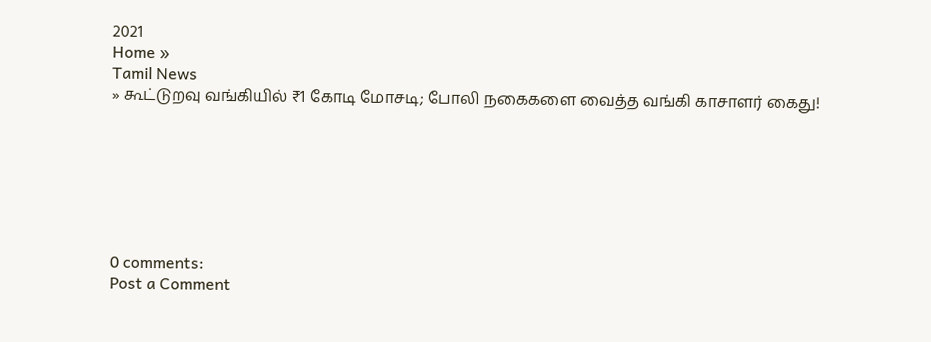2021
Home »
Tamil News
» கூட்டுறவு வங்கியில் ₹1 கோடி மோசடி; போலி நகைகளை வைத்த வங்கி காசாளர் கைது!







0 comments:
Post a Comment